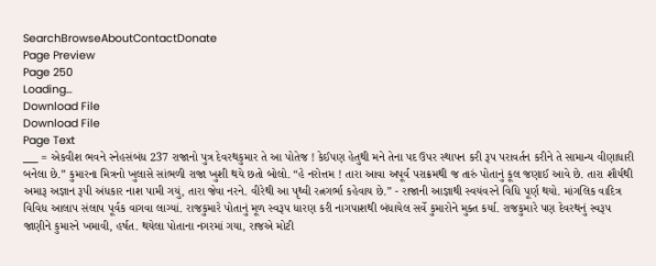SearchBrowseAboutContactDonate
Page Preview
Page 250
Loading...
Download File
Download File
Page Text
___ = એકવીશ ભવને સ્નેહસંબંધ 237 રાજાનો પુત્ર દેવરથકુમાર તે આ પોતેજ ! કેઈપણ હેતુથી મને તેના પદ ઉપર સ્થાપન કરી રૂપ પરાવર્તન કરીને તે સામાન્ય વીણાધારી બનેલા છે.” કુમારના મિત્રનો ખુલાસે સાંભળી રાજા ખુશી થયે છતો બોલો. “હે નરોત્તમ ! તારા આવા અપૂર્વ પરાક્રમથી જ તારું પોતાનું કૂલ જણાઈ આવે છે. તારા શૌર્યથી અમારૂ અજ્ઞાન રૂપી અંધકાર નાશ પામી ગયું, તારા જેવા નરને. વીરેથી આ પૃથ્વી રત્નગર્ભા કહેવાય છે.” - રાજાની આજ્ઞાથી સ્વયંવરને વિધિ પૂર્ણ થયો. માંગલિક વાદિત્ર વિવિધ આલાપ સંલાપ પૂર્વક વાગવા લાગ્યાં. રાજકુમારે પોતાનું મૂળ સ્વરૂપ ધારણ કરી નાગપાશથી બંધાયેલ સર્વે કુમારોને મુક્ત કર્યા. રાજકુમારે પણ દેવરથનું સ્વરૂપ જાણીને કુમારને ખમાવી, હર્ષત. થયેલા પોતાના નગરમાં ગયા, રાજએ મોટી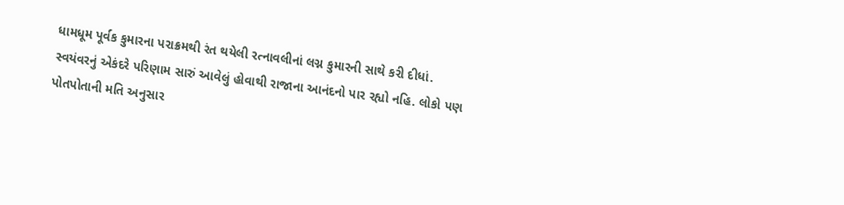ધામધૂમ પૂર્વક કુમારના પરાક્રમથી રંત થયેલી રત્નાવલીનાં લગ્ન કુમારની સાથે કરી દીધાં. સ્વયંવરનું એકંદરે પરિણામ સારું આવેલું હોવાથી રાજાના આનંદનો પાર રહ્યો નહિ. લોકો પણ પોતપોતાની મતિ અનુસાર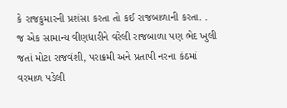કે રાજકુમારની પ્રશંસા કરતા તો કઈ રાજબાળાની કરતા. . જ એક સામાન્ય વીણધારીને વરેલી રાજબાળા પણ ભેદ ખુલી જતાં મોટા રાજવંશી, પરાક્રમી અને પ્રતાપી નરના કંઠમાં વરમાળ પડેલી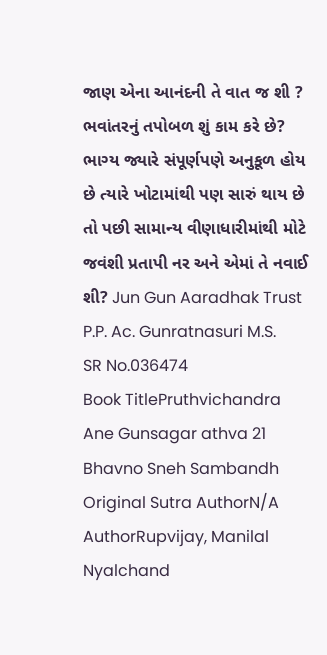જાણ એના આનંદની તે વાત જ શી ? ભવાંતરનું તપોબળ શું કામ કરે છે? ભાગ્ય જ્યારે સંપૂર્ણપણે અનુકૂળ હોય છે ત્યારે ખોટામાંથી પણ સારું થાય છે તો પછી સામાન્ય વીણાધારીમાંથી મોટે જવંશી પ્રતાપી નર અને એમાં તે નવાઈ શી? Jun Gun Aaradhak Trust P.P. Ac. Gunratnasuri M.S.
SR No.036474
Book TitlePruthvichandra Ane Gunsagar athva 21 Bhavno Sneh Sambandh
Original Sutra AuthorN/A
AuthorRupvijay, Manilal Nyalchand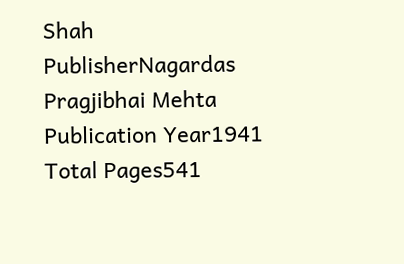Shah
PublisherNagardas Pragjibhai Mehta
Publication Year1941
Total Pages541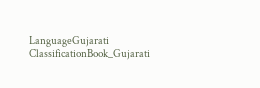LanguageGujarati
ClassificationBook_Gujarati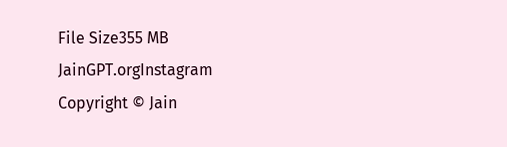File Size355 MB
JainGPT.orgInstagram
Copyright © Jain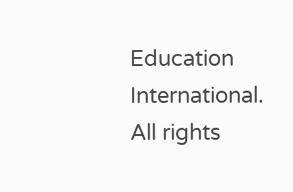Education International. All rights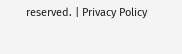reserved. | Privacy Policy